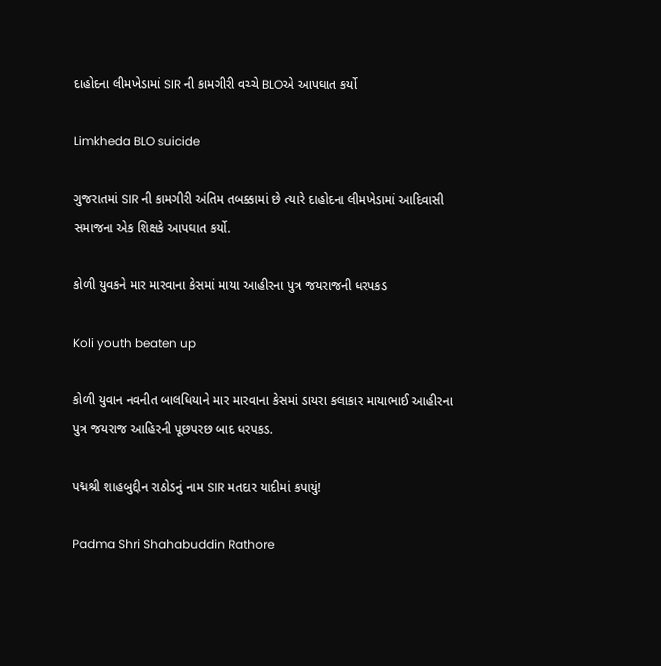દાહોદના લીમખેડામાં SIR ની કામગીરી વચ્ચે BLOએ આપઘાત કર્યો

Limkheda BLO suicide

ગુજરાતમાં SIR ની કામગીરી અંતિમ તબક્કામાં છે ત્યારે દાહોદના લીમખેડામાં આદિવાસી સમાજના એક શિક્ષકે આપઘાત કર્યો.

કોળી યુવકને માર મારવાના કેસમાં માયા આહીરના પુત્ર જયરાજની ધરપકડ

Koli youth beaten up

કોળી યુવાન નવનીત બાલધિયાને માર મારવાના કેસમાં ડાયરા કલાકાર માયાભાઈ આહીરના પુત્ર જયરાજ આહિરની પૂછપરછ બાદ ધરપકડ.

પદ્મશ્રી શાહબુદ્દીન રાઠોડનું નામ SIR મતદાર યાદીમાં કપાયું!

Padma Shri Shahabuddin Rathore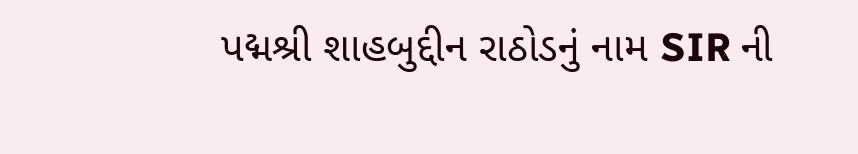પદ્મશ્રી શાહબુદ્દીન રાઠોડનું નામ SIR ની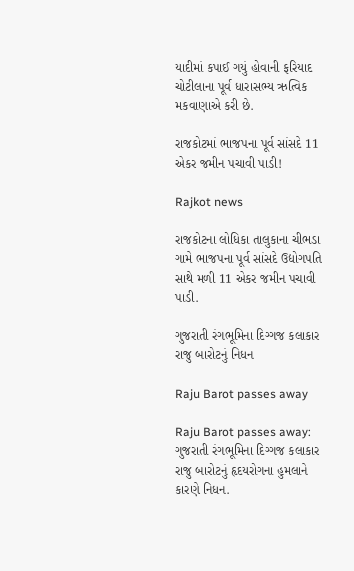યાદીમાં કપાઈ ગયું હોવાની ફરિયાદ ચોટીલાના પૂર્વ ધારાસભ્ય ઋત્વિક મકવાણાએ કરી છે.

રાજકોટમાં ભાજપના પૂર્વ સાંસદે 11 એકર જમીન પચાવી પાડી!

Rajkot news

રાજકોટના લોધિકા તાલુકાના ચીભડા ગામે ભાજપના પૂર્વ સાંસદે ઉદ્યોગપતિ સાથે મળી 11 એકર જમીન પચાવી પાડી.

ગુજરાતી રંગભૂમિના દિગ્ગજ કલાકાર રાજુ બારોટનું નિધન

Raju Barot passes away

Raju Barot passes away: ગુજરાતી રંગભૂમિના દિગ્ગજ કલાકાર રાજુ બારોટનું હૃદયરોગના હુમલાને કારણે નિધન.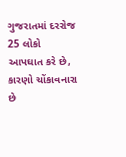ગુજરાતમાં દરરોજ 25 લોકો આપઘાત કરે છે, કારણો ચોંકાવનારા છે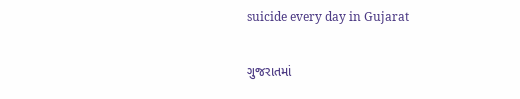suicide every day in Gujarat

ગુજરાતમાં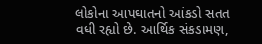લોકોના આપઘાતનો આંકડો સતત વધી રહ્યો છે. આર્થિક સંકડામણ,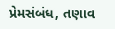પ્રેમસંબંધ, તણાવ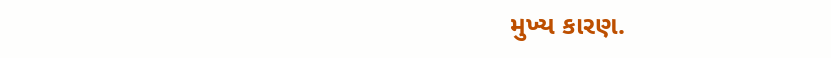મુખ્ય કારણ.